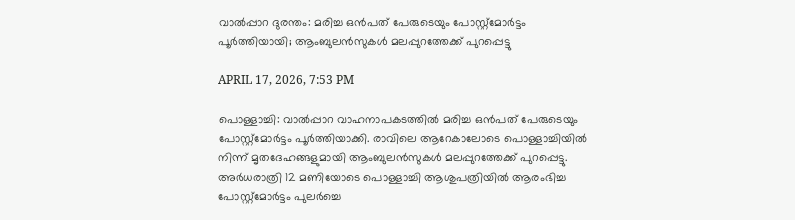വാല്‍പ്പാറ ദുരന്തം: മരിച്ച ഒന്‍പത് പേരുടെയും പോസ്റ്റ്‌മോര്‍ട്ടം പൂര്‍ത്തിയായി; ആംബുലന്‍സുകള്‍ മലപ്പുറത്തേക്ക് പുറപ്പെട്ടു

APRIL 17, 2026, 7:53 PM

പൊള്ളാച്ചി: വാല്‍പ്പാറ വാഹനാപകടത്തില്‍ മരിച്ച ഒന്‍പത് പേരുടെയും പോസ്റ്റ്മോര്‍ട്ടം പൂര്‍ത്തിയാക്കി. രാവിലെ ആറേകാലോടെ പൊള്ളാച്ചിയില്‍ നിന്ന് മൃതദേഹങ്ങളുമായി ആംബുലന്‍സുകള്‍ മലപ്പുറത്തേക്ക് പുറപ്പെട്ടു. അര്‍ധരാത്രി 12 മണിയോടെ പൊള്ളാച്ചി ആശുപത്രിയില്‍ ആരംഭിച്ച പോസ്റ്റ്‌മോര്‍ട്ടം പുലര്‍ച്ചെ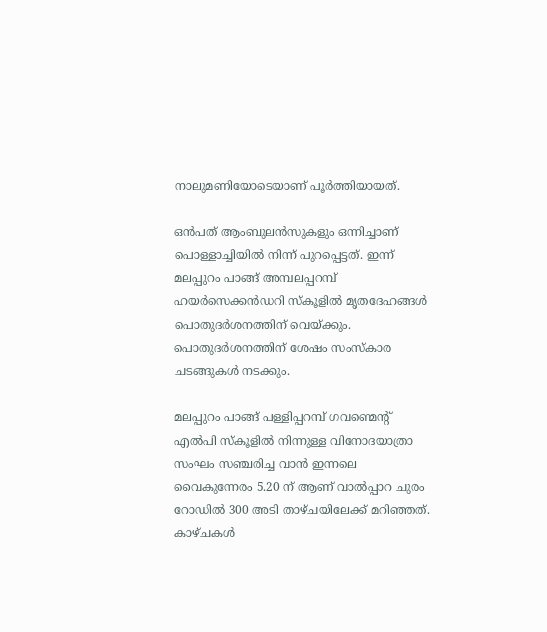നാലുമണിയോടെയാണ് പൂര്‍ത്തിയായത്.

ഒന്‍പത് ആംബുലന്‍സുകളും ഒന്നിച്ചാണ് പൊള്ളാച്ചിയില്‍ നിന്ന് പുറപ്പെട്ടത്. ഇന്ന് മലപ്പുറം പാങ്ങ് അമ്പലപ്പറമ്പ് ഹയര്‍സെക്കന്‍ഡറി സ്‌കൂളില്‍ മൃതദേഹങ്ങള്‍ പൊതുദര്‍ശനത്തിന് വെയ്ക്കും. പൊതുദര്‍ശനത്തിന് ശേഷം സംസ്‌കാര ചടങ്ങുകള്‍ നടക്കും.

മലപ്പുറം പാങ്ങ് പള്ളിപ്പറമ്പ് ഗവണ്മെന്റ് എല്‍പി സ്‌കൂളില്‍ നിന്നുള്ള വിനോദയാത്രാ സംഘം സഞ്ചരിച്ച വാന്‍ ഇന്നലെ വൈകുന്നേരം 5.20 ന് ആണ് വാല്‍പ്പാറ ചുരം റോഡില്‍ 300 അടി താഴ്ചയിലേക്ക് മറിഞ്ഞത്. കാഴ്ചകള്‍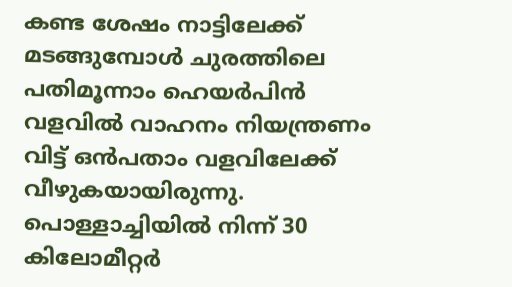കണ്ട ശേഷം നാട്ടിലേക്ക് മടങ്ങുമ്പോള്‍ ചുരത്തിലെ പതിമൂന്നാം ഹെയര്‍പിന്‍ വളവില്‍ വാഹനം നിയന്ത്രണം വിട്ട് ഒന്‍പതാം വളവിലേക്ക് വീഴുകയായിരുന്നു. പൊള്ളാച്ചിയില്‍ നിന്ന് 30 കിലോമീറ്റര്‍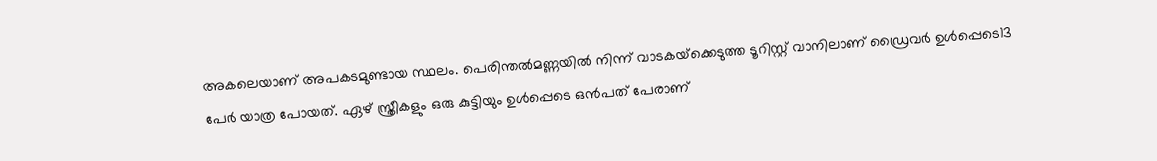അകലെയാണ് അപകടമുണ്ടായ സ്ഥലം. പെരിന്തല്‍മണ്ണയില്‍ നിന്ന് വാടകയ്‌ക്കെടുത്ത ടൂറിസ്റ്റ് വാനിലാണ് ഡ്രൈവര്‍ ഉള്‍പ്പെടെ13 പേര്‍ യാത്ര പോയത്. ഏഴ് സ്ത്രീകളും ഒരു കുട്ടിയും ഉള്‍പ്പെടെ ഒന്‍പത് പേരാണ്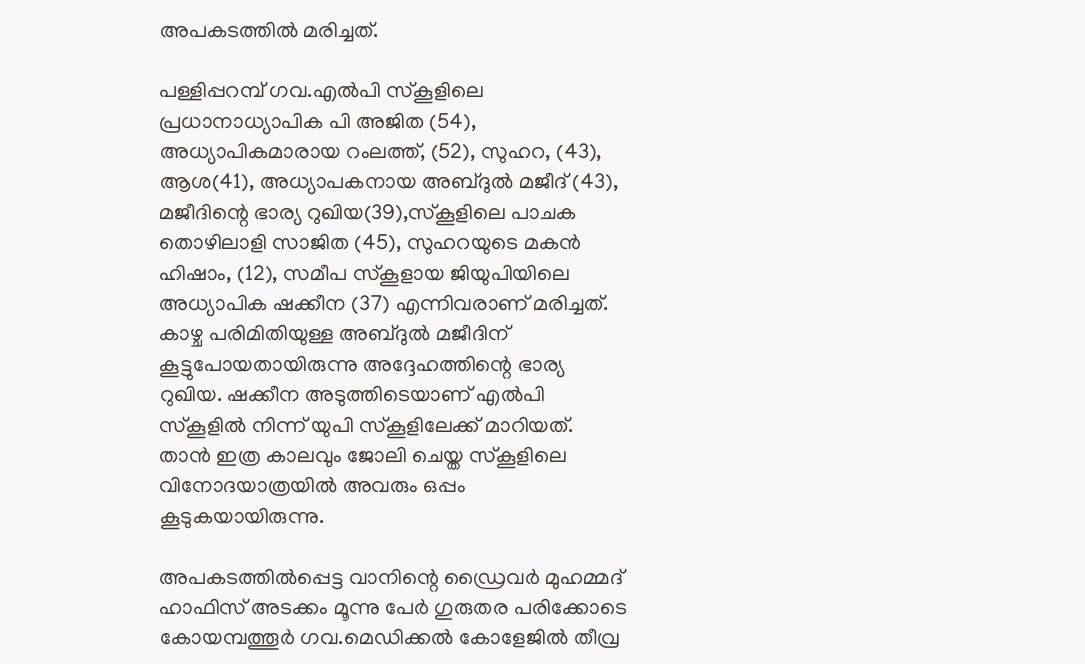അപകടത്തില്‍ മരിച്ചത്.

പള്ളിപ്പറമ്പ് ഗവ.എല്‍പി സ്‌കൂളിലെ പ്രധാനാധ്യാപിക പി അജിത (54), അധ്യാപികമാരായ റംലത്ത്, (52), സുഹറ, (43), ആശ(41), അധ്യാപകനായ അബ്ദുല്‍ മജീദ് (43), മജീദിന്റെ ഭാര്യ റുഖിയ(39),സ്‌കൂളിലെ പാചക തൊഴിലാളി സാജിത (45), സുഹറയുടെ മകന്‍ ഹിഷാം, (12), സമീപ സ്‌കൂളായ ജിയുപിയിലെ അധ്യാപിക ഷക്കീന (37) എന്നിവരാണ് മരിച്ചത്. കാഴ്ച പരിമിതിയുള്ള അബ്ദുല്‍ മജീദിന് കൂട്ടുപോയതായിരുന്നു അദ്ദേഹത്തിന്റെ ഭാര്യ റുഖിയ. ഷക്കീന അടുത്തിടെയാണ് എല്‍പി സ്‌കൂളില്‍ നിന്ന് യുപി സ്‌കൂളിലേക്ക് മാറിയത്. താന്‍ ഇത്ര കാലവും ജോലി ചെയ്ത സ്‌കൂളിലെ വിനോദയാത്രയില്‍ അവരും ഒപ്പം കൂടുകയായിരുന്നു.

അപകടത്തില്‍പ്പെട്ട വാനിന്റെ ഡ്രൈവര്‍ മുഹമ്മദ് ഹാഫിസ് അടക്കം മൂന്നു പേര്‍ ഗുരുതര പരിക്കോടെ കോയമ്പത്തൂര്‍ ഗവ.മെഡിക്കല്‍ കോളേജില്‍ തീവ്ര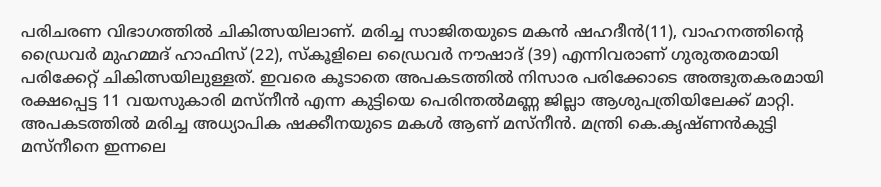പരിചരണ വിഭാഗത്തില്‍ ചികിത്സയിലാണ്. മരിച്ച സാജിതയുടെ മകന്‍ ഷഹദീന്‍(11), വാഹനത്തിന്റെ ഡ്രൈവര്‍ മുഹമ്മദ് ഹാഫിസ് (22), സ്‌കൂളിലെ ഡ്രൈവര്‍ നൗഷാദ് (39) എന്നിവരാണ് ഗുരുതരമായി പരിക്കേറ്റ് ചികിത്സയിലുള്ളത്. ഇവരെ കൂടാതെ അപകടത്തില്‍ നിസാര പരിക്കോടെ അത്ഭുതകരമായി രക്ഷപ്പെട്ട 11 വയസുകാരി മസ്നീന്‍ എന്ന കുട്ടിയെ പെരിന്തല്‍മണ്ണ ജില്ലാ ആശുപത്രിയിലേക്ക് മാറ്റി. അപകടത്തില്‍ മരിച്ച അധ്യാപിക ഷക്കീനയുടെ മകള്‍ ആണ് മസ്നീന്‍. മന്ത്രി കെ.കൃഷ്ണന്‍കുട്ടി മസ്നീനെ ഇന്നലെ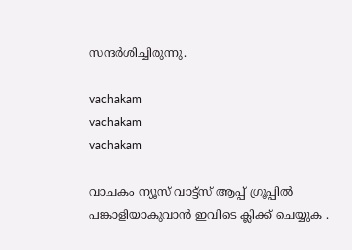സന്ദര്‍ശിച്ചിരുന്നു.

vachakam
vachakam
vachakam

വാചകം ന്യൂസ് വാട്ട്സ് ആപ്പ് ഗ്രൂപ്പിൽ പങ്കാളിയാകുവാൻ ഇവിടെ ക്ലിക്ക് ചെയ്യുക .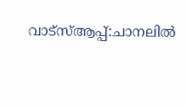വാട്സ്ആപ്പ്:ചാനലിൽ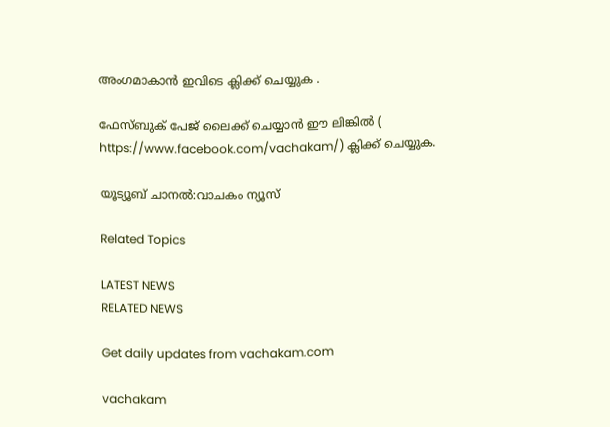അംഗമാകാൻ ഇവിടെ ക്ലിക്ക് ചെയ്യുക .

ഫേസ്ബുക് പേജ് ലൈക്ക് ചെയ്യാൻ ഈ ലിങ്കിൽ (
https://www.facebook.com/vachakam/) ക്ലിക്ക് ചെയ്യുക.

യൂട്യൂബ് ചാനൽ:വാചകം ന്യൂസ്

Related Topics

LATEST NEWS
RELATED NEWS

Get daily updates from vachakam.com

vachakam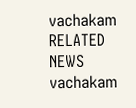vachakam
RELATED NEWS
vachakam